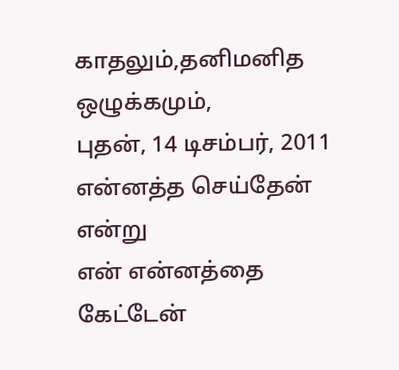காதலும்,தனிமனித ஒழுக்கமும்,
புதன், 14 டிசம்பர், 2011
என்னத்த செய்தேன் என்று
என் என்னத்தை கேட்டேன்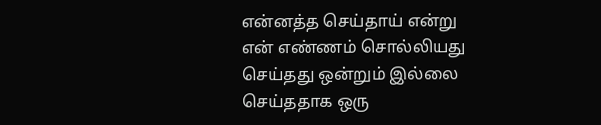என்னத்த செய்தாய் என்று
என் எண்ணம் சொல்லியது
செய்தது ஒன்றும் இல்லை
செய்ததாக ஒரு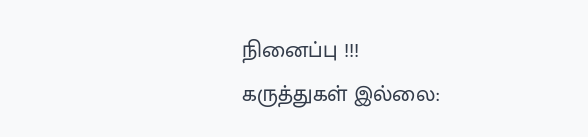நினைப்பு !!!
கருத்துகள் இல்லை: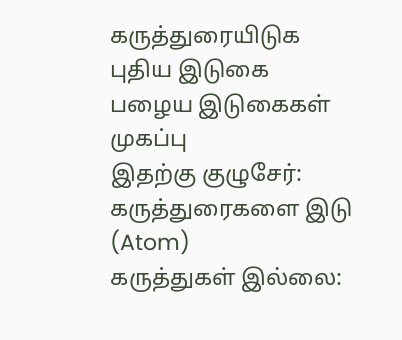கருத்துரையிடுக
புதிய இடுகை
பழைய இடுகைகள்
முகப்பு
இதற்கு குழுசேர்:
கருத்துரைகளை இடு (Atom)
கருத்துகள் இல்லை: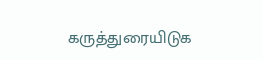கருத்துரையிடுக